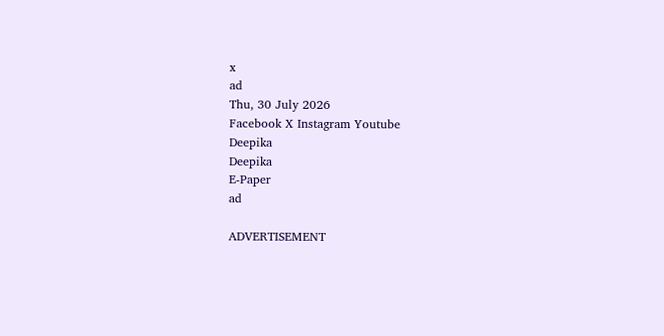x
ad
Thu, 30 July 2026
Facebook X Instagram Youtube
Deepika
Deepika
E-Paper
ad

ADVERTISEMENT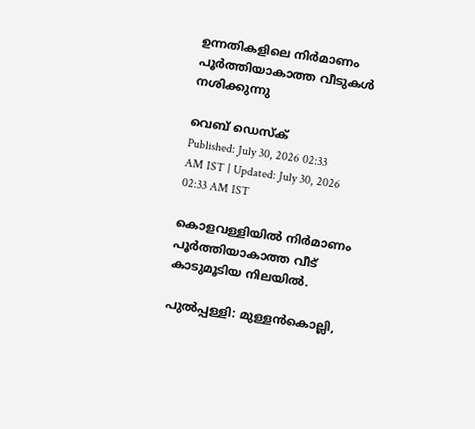ഉന്നതികളിലെ നിര്‍മാണം പൂര്‍ത്തിയാകാത്ത വീടുകള്‍ നശിക്കുന്നു

വെബ് ഡെസ്ക്
Published: July 30, 2026 02:33 AM IST | Updated: July 30, 2026 02:33 AM IST

കൊളവള്ളിയില്‍ നിര്‍മാണം പൂര്‍ത്തിയാകാത്ത വീട് കാടുമൂടിയ നിലയില്‍.

പുല്‍പ്പള്ളി: മുള്ളന്‍കൊല്ലി,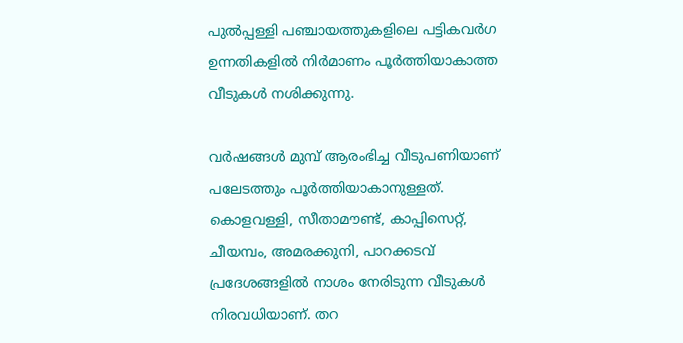പുല്‍പ്പള്ളി പഞ്ചായത്തുകളിലെ പട്ടികവര്‍ഗ ഉന്നതികളില്‍ നിര്‍മാണം പൂര്‍ത്തിയാകാത്ത വീടുകള്‍ നശിക്കുന്നു.

വര്‍ഷങ്ങള്‍ മുമ്പ് ആരംഭിച്ച വീടുപണിയാണ് പലേടത്തും പൂര്‍ത്തിയാകാനുള്ളത്. കൊളവള്ളി, സീതാമൗണ്ട്, കാപ്പിസെറ്റ്, ചീയമ്പം, അമരക്കുനി, പാറക്കടവ് പ്രദേശങ്ങളില്‍ നാശം നേരിടുന്ന വീടുകള്‍ നിരവധിയാണ്. തറ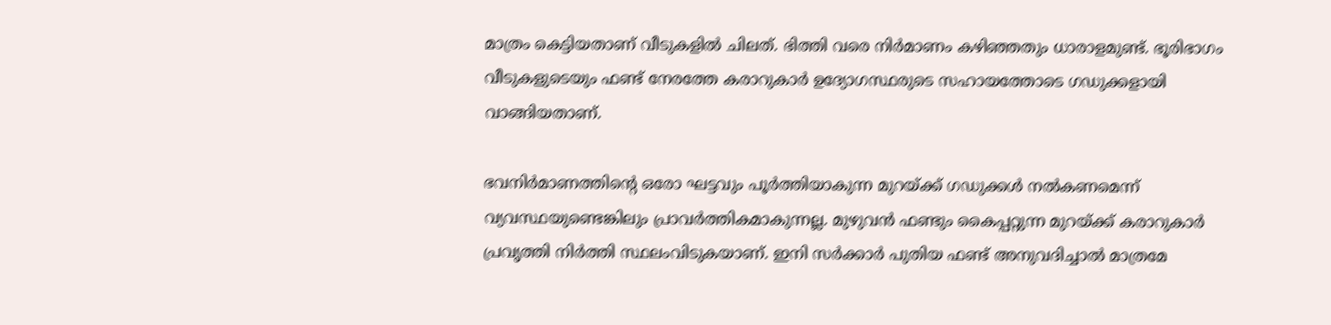മാത്രം കെട്ടിയതാണ് വീടുകളില്‍ ചിലത്. ഭിത്തി വരെ നിര്‍മാണം കഴിഞ്ഞതും ധാരാളമുണ്ട്. ഭൂരിഭാഗം വീടുകളുടെയും ഫണ്ട് നേരത്തേ കരാറുകാര്‍ ഉദ്യോഗസ്ഥരുടെ സഹായത്തോടെ ഗഡുക്കളായി വാങ്ങിയതാണ്.

ഭവനിര്‍മാണത്തിന്‍റെ ഒരോ ഘട്ടവും പൂര്‍ത്തിയാകുന്ന മുറയ്ക്ക് ഗഡുക്കള്‍ നല്‍കണമെന്ന് വ്യവസ്ഥയുണ്ടെങ്കിലും പ്രാവര്‍ത്തികമാകുന്നല്ല. മുഴുവന്‍ ഫണ്ടും കൈപ്പറ്റുന്ന മുറയ്ക്ക് കരാറുകാര്‍ പ്രവൃത്തി നിര്‍ത്തി സ്ഥലംവിടുകയാണ്. ഇനി സര്‍ക്കാര്‍ പുതിയ ഫണ്ട് അനുവദിച്ചാല്‍ മാത്രമേ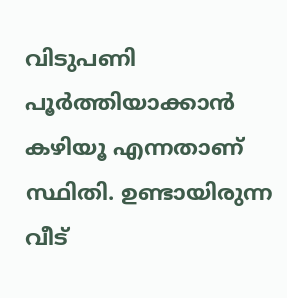വിടുപണി പൂര്‍ത്തിയാക്കാന്‍ കഴിയൂ എന്നതാണ് സ്ഥിതി. ഉണ്ടായിരുന്ന വീട്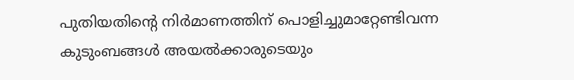പുതിയതിന്‍റെ നിര്‍മാണത്തിന് പൊളിച്ചുമാറ്റേണ്ടിവന്ന കുടുംബങ്ങള്‍ അയല്‍ക്കാരുടെയും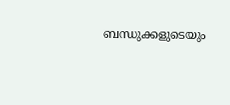ബന്ധുക്കളുടെയും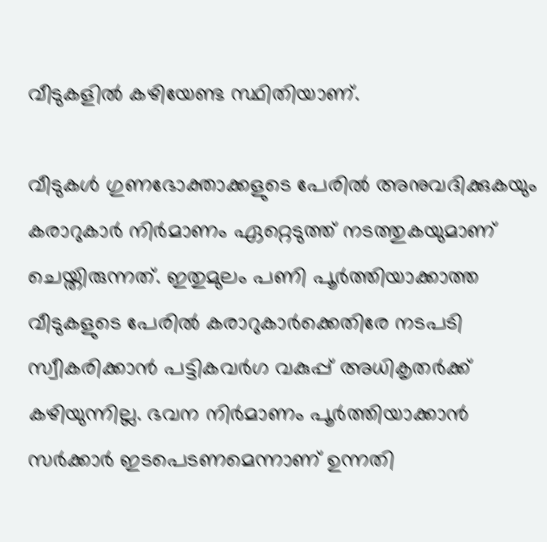വീടുകളില്‍ കഴിയേണ്ട സ്ഥിതിയാണ്.

വീടുകള്‍ ഗുണഭോക്താക്കളുടെ പേരില്‍ അനുവദിക്കുകയും കരാറുകാര്‍ നിര്‍മാണം ഏറ്റെടുത്ത് നടത്തുകയുമാണ് ചെയ്തിരുന്നത്. ഇതുമുലം പണി പൂര്‍ത്തിയാക്കാത്ത വീടുകളുടെ പേരില്‍ കരാറുകാര്‍ക്കെതിരേ നടപടി സ്വീകരിക്കാന്‍ പട്ടികവര്‍ഗ വകുപ്പ് അധികൃതര്‍ക്ക് കഴിയുന്നില്ല. ഭവന നിര്‍മാണം പൂര്‍ത്തിയാക്കാന്‍ സര്‍ക്കാര്‍ ഇടപെടണമെന്നാണ് ഉന്നതി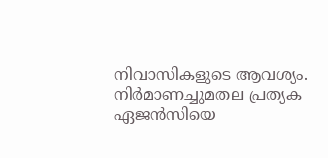നിവാസികളുടെ ആവശ്യം. നിര്‍മാണച്ചുമതല പ്രത്യക ഏജന്‍സിയെ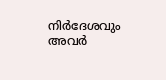നിര്‍ദേശവും അവര്‍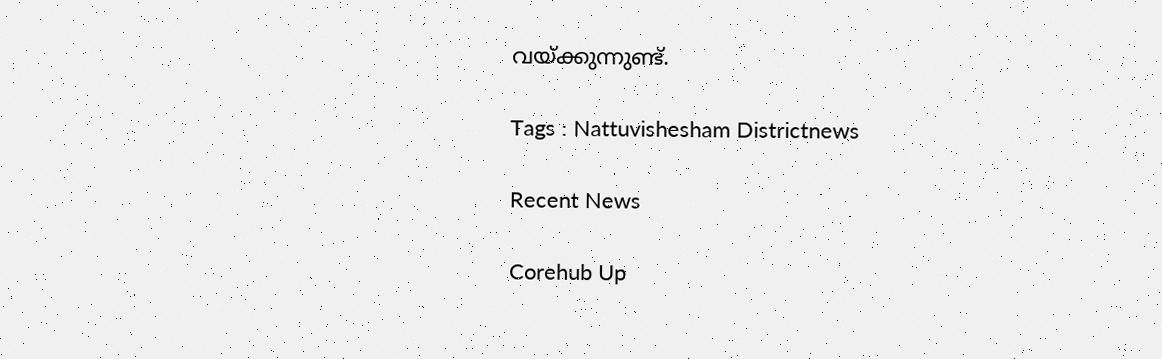വയ്ക്കുന്നുണ്ട്.

Tags : Nattuvishesham Districtnews

Recent News

Corehub Up